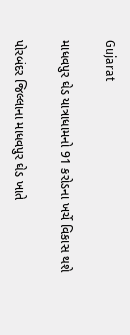Gujarat

માધવપુર ઘેડ યાત્રાધામનો 91 કરોડના ખર્ચે વિકાસ થશે

પોરબંદર જિલ્લાના માધવપુર ઘેડ ખાતે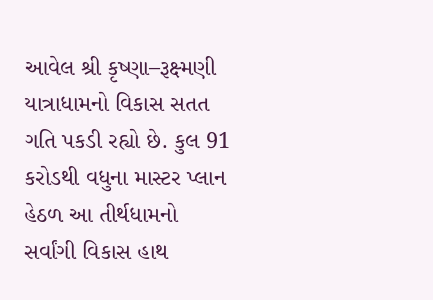આવેલ શ્રી કૃષ્ણા–રૂક્ષ્મણી યાત્રાધામનો વિકાસ સતત ગતિ પકડી રહ્યો છે. કુલ 91 કરોડથી વધુના માસ્ટર પ્લાન હેઠળ આ તીર્થધામનો સર્વાંગી વિકાસ હાથ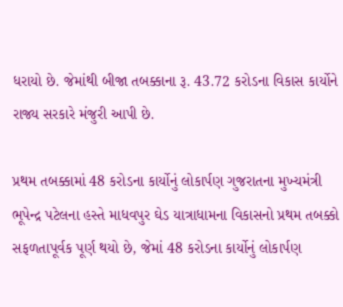ધરાયો છે. જેમાંથી બીજા તબક્કાના રૂ. 43.72 કરોડના વિકાસ કાર્યોને રાજ્ય સરકારે મંજુરી આપી છે.

પ્રથમ તબક્કામાં 48 કરોડના કાર્યોનું લોકાર્પણ ગુજરાતના મુખ્યમંત્રી ભૂપેન્દ્ર પટેલના હસ્તે માધવપુર ઘેડ યાત્રાધામના વિકાસનો પ્રથમ તબક્કો સફળતાપૂર્વક પૂર્ણ થયો છે, જેમાં 48 કરોડના કાર્યોનું લોકાર્પણ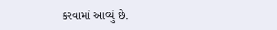કરવામાં આવ્યું છે.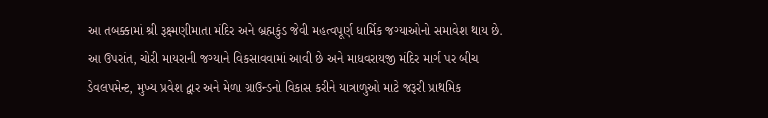આ તબક્કામાં શ્રી રૂક્ષ્મણીમાતા મંદિર અને બ્રહ્મકુંડ જેવી મહત્વપૂર્ણ ધાર્મિક જગ્યાઓનો સમાવેશ થાય છે. આ ઉપરાંત, ચોરી માયરાની જગ્યાને વિકસાવવામાં આવી છે અને માધવરાયજી મંદિર માર્ગ પર બીચ ડેવલપમેન્ટ, મુખ્ય પ્રવેશ દ્વાર અને મેળા ગ્રાઉન્ડનો વિકાસ કરીને યાત્રાળુઓ માટે જરૂરી પ્રાથમિક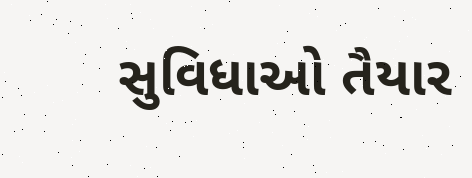સુવિધાઓ તૈયાર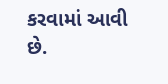કરવામાં આવી છે.